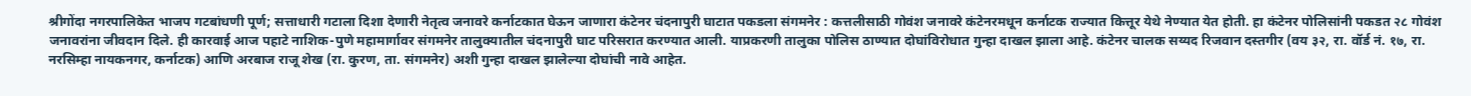श्रीगोंदा नगरपालिकेत भाजप गटबांधणी पूर्ण; सत्ताधारी गटाला दिशा देणारी नेतृत्व जनावरे कर्नाटकात घेऊन जाणारा कंटेनर चंदनापुरी घाटात पकडला संगमनेर : कत्तलीसाठी गोवंश जनावरे कंटेनरमधून कर्नाटक राज्यात कित्तूर येथे नेण्यात येत होती. हा कंटेनर पोलिसांनी पकडत २८ गोवंश जनावरांना जीवदान दिले. ही कारवाई आज पहाटे नाशिक-पुणे महामार्गावर संगमनेर तालुक्यातील चंदनापुरी घाट परिसरात करण्यात आली. याप्रकरणी तालुका पोलिस ठाण्यात दोघांविरोधात गुन्हा दाखल झाला आहे. कंटेनर चालक सय्यद रिजवान दस्तगीर (वय ३२, रा. वॉर्ड नं. १७, रा. नरसिम्हा नायकनगर, कर्नाटक) आणि अरबाज राजू शेख (रा. कुरण, ता. संगमनेर) अशी गुन्हा दाखल झालेल्या दोघांची नावे आहेत.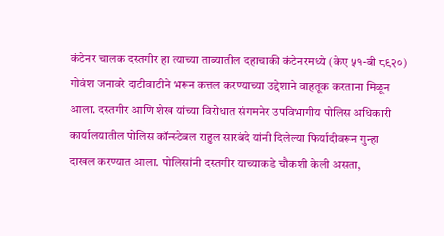कंटेनर चालक दस्तगीर हा त्याच्या ताब्यातील दहाचाकी कंटेनरमध्ये (केए ५१-बी ८९२०) गोवंश जनावरे दाटीवाटीने भरून कत्तल करण्याच्या उद्देशाने वाहतूक करताना मिळून आला. दस्तगीर आणि शेख यांच्या विरोधात संगमनेर उपविभागीय पोलिस अधिकारी कार्यालयातील पोलिस कॉन्स्टेबल राहुल सारबंदे यांनी दिलेल्या फिर्यादीवरून गुन्हा दाखल करण्यात आला. पोलिसांनी दस्तगीर याच्याकडे चौकशी केली असता,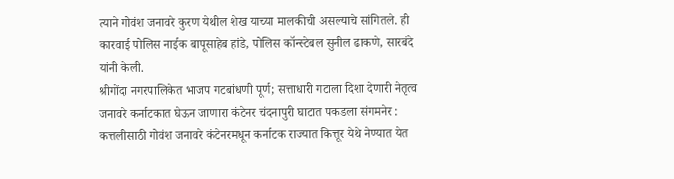त्याने गोवंश जनावरे कुरण येथील शेख याच्या मालकीची असल्याचे सांगितले. ही कारवाई पोलिस नाईक बापूसाहेब हांडे, पोलिस कॉन्स्टेबल सुनील ढाकणे, सारबंदे यांनी केली.
श्रीगोंदा नगरपालिकेत भाजप गटबांधणी पूर्ण; सत्ताधारी गटाला दिशा देणारी नेतृत्व जनावरे कर्नाटकात घेऊन जाणारा कंटेनर चंदनापुरी घाटात पकडला संगमनेर : कत्तलीसाठी गोवंश जनावरे कंटेनरमधून कर्नाटक राज्यात कित्तूर येथे नेण्यात येत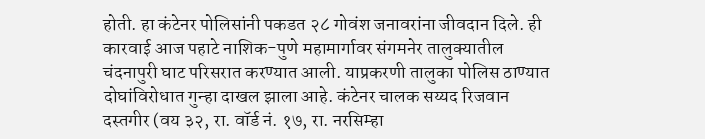होती. हा कंटेनर पोलिसांनी पकडत २८ गोवंश जनावरांना जीवदान दिले. ही कारवाई आज पहाटे नाशिक-पुणे महामार्गावर संगमनेर तालुक्यातील चंदनापुरी घाट परिसरात करण्यात आली. याप्रकरणी तालुका पोलिस ठाण्यात दोघांविरोधात गुन्हा दाखल झाला आहे. कंटेनर चालक सय्यद रिजवान दस्तगीर (वय ३२, रा. वॉर्ड नं. १७, रा. नरसिम्हा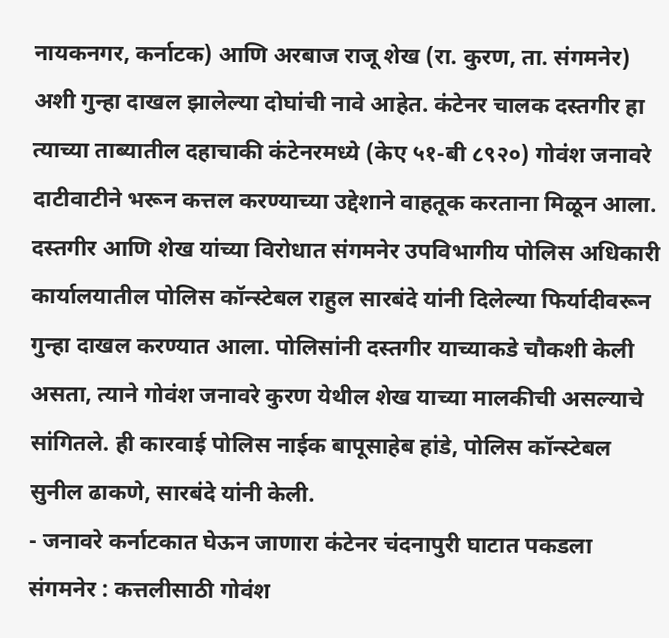नायकनगर, कर्नाटक) आणि अरबाज राजू शेख (रा. कुरण, ता. संगमनेर) अशी गुन्हा दाखल झालेल्या दोघांची नावे आहेत. कंटेनर चालक दस्तगीर हा त्याच्या ताब्यातील दहाचाकी कंटेनरमध्ये (केए ५१-बी ८९२०) गोवंश जनावरे दाटीवाटीने भरून कत्तल करण्याच्या उद्देशाने वाहतूक करताना मिळून आला. दस्तगीर आणि शेख यांच्या विरोधात संगमनेर उपविभागीय पोलिस अधिकारी कार्यालयातील पोलिस कॉन्स्टेबल राहुल सारबंदे यांनी दिलेल्या फिर्यादीवरून गुन्हा दाखल करण्यात आला. पोलिसांनी दस्तगीर याच्याकडे चौकशी केली असता, त्याने गोवंश जनावरे कुरण येथील शेख याच्या मालकीची असल्याचे सांगितले. ही कारवाई पोलिस नाईक बापूसाहेब हांडे, पोलिस कॉन्स्टेबल सुनील ढाकणे, सारबंदे यांनी केली.
- जनावरे कर्नाटकात घेऊन जाणारा कंटेनर चंदनापुरी घाटात पकडला संगमनेर : कत्तलीसाठी गोवंश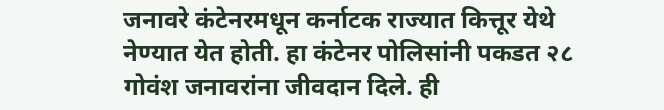जनावरे कंटेनरमधून कर्नाटक राज्यात कित्तूर येथे नेण्यात येत होती. हा कंटेनर पोलिसांनी पकडत २८ गोवंश जनावरांना जीवदान दिले. ही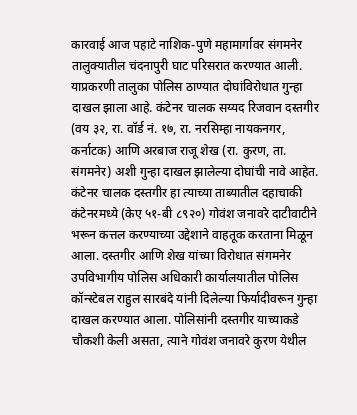कारवाई आज पहाटे नाशिक-पुणे महामार्गावर संगमनेर तालुक्यातील चंदनापुरी घाट परिसरात करण्यात आली. याप्रकरणी तालुका पोलिस ठाण्यात दोघांविरोधात गुन्हा दाखल झाला आहे. कंटेनर चालक सय्यद रिजवान दस्तगीर (वय ३२, रा. वॉर्ड नं. १७, रा. नरसिम्हा नायकनगर, कर्नाटक) आणि अरबाज राजू शेख (रा. कुरण, ता. संगमनेर) अशी गुन्हा दाखल झालेल्या दोघांची नावे आहेत. कंटेनर चालक दस्तगीर हा त्याच्या ताब्यातील दहाचाकी कंटेनरमध्ये (केए ५१-बी ८९२०) गोवंश जनावरे दाटीवाटीने भरून कत्तल करण्याच्या उद्देशाने वाहतूक करताना मिळून आला. दस्तगीर आणि शेख यांच्या विरोधात संगमनेर उपविभागीय पोलिस अधिकारी कार्यालयातील पोलिस कॉन्स्टेबल राहुल सारबंदे यांनी दिलेल्या फिर्यादीवरून गुन्हा दाखल करण्यात आला. पोलिसांनी दस्तगीर याच्याकडे चौकशी केली असता, त्याने गोवंश जनावरे कुरण येथील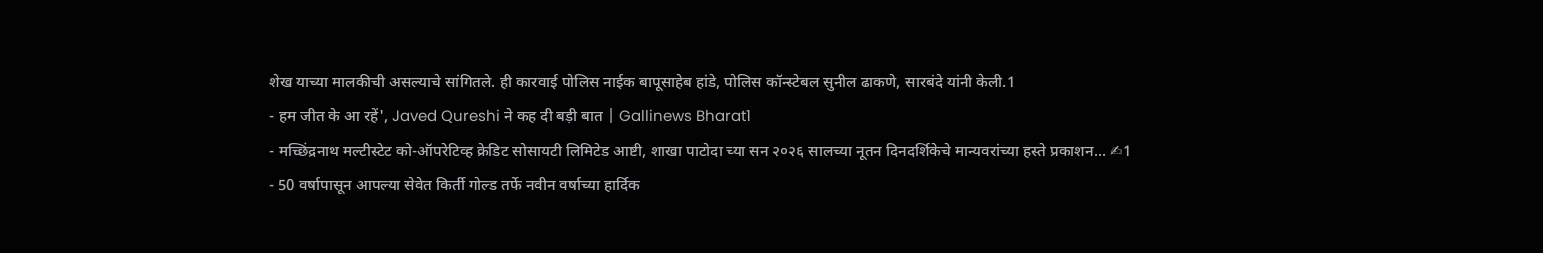शेख याच्या मालकीची असल्याचे सांगितले. ही कारवाई पोलिस नाईक बापूसाहेब हांडे, पोलिस कॉन्स्टेबल सुनील ढाकणे, सारबंदे यांनी केली.1
- हम जीत के आ रहें', Javed Qureshi ने कह दी बड़ी बात | Gallinews Bharat1
- मच्छिंद्रनाथ मल्टीस्टेट को-ऑपरेटिव्ह क्रेडिट सोसायटी लिमिटेड आष्टी, शाखा पाटोदा च्या सन २०२६ सालच्या नूतन दिनदर्शिकेचे मान्यवरांच्या हस्ते प्रकाशन... ✍1
- 50 वर्षापासून आपल्या सेवेत किर्ती गोल्ड तर्फे नवीन वर्षाच्या हार्दिक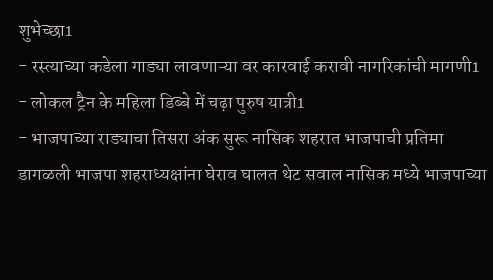शुभेच्छा1
- रस्त्याच्या कडेला गाड्या लावणाऱ्या वर कारवाई करावी नागरिकांची मागणी1
- लोकल ट्रैन के महिला डिब्बे में चढ़ा पुरुष यात्री1
- भाजपाच्या राड्याचा तिसरा अंक सुरू नासिक शहरात भाजपाची प्रतिमा डागळली भाजपा शहराध्यक्षांना घेराव घालत थेट सवाल नासिक मध्ये भाजपाच्या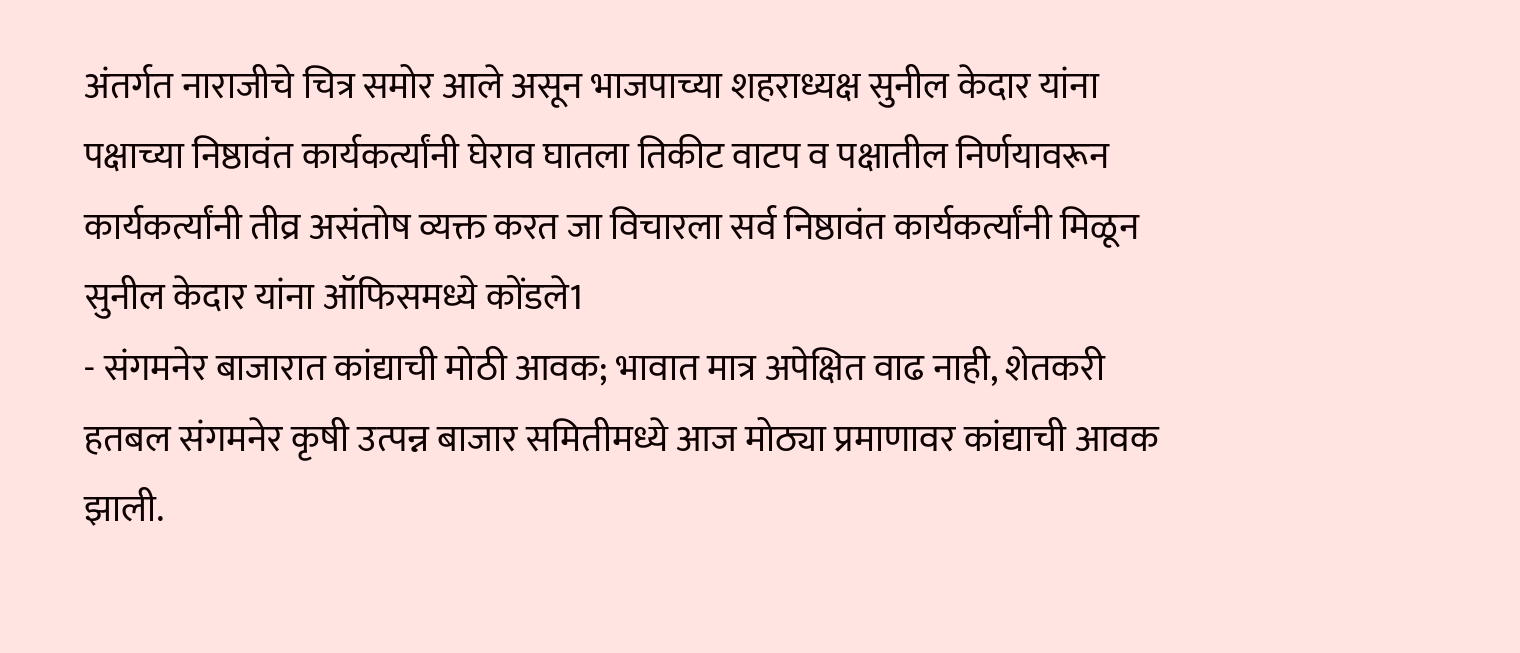अंतर्गत नाराजीचे चित्र समोर आले असून भाजपाच्या शहराध्यक्ष सुनील केदार यांना पक्षाच्या निष्ठावंत कार्यकर्त्यांनी घेराव घातला तिकीट वाटप व पक्षातील निर्णयावरून कार्यकर्त्यांनी तीव्र असंतोष व्यक्त करत जा विचारला सर्व निष्ठावंत कार्यकर्त्यांनी मिळून सुनील केदार यांना ऑफिसमध्ये कोंडले1
- संगमनेर बाजारात कांद्याची मोठी आवक; भावात मात्र अपेक्षित वाढ नाही, शेतकरी हतबल संगमनेर कृषी उत्पन्न बाजार समितीमध्ये आज मोठ्या प्रमाणावर कांद्याची आवक झाली.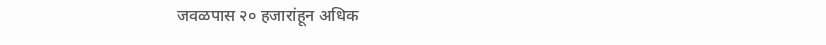जवळपास २० हजारांहून अधिक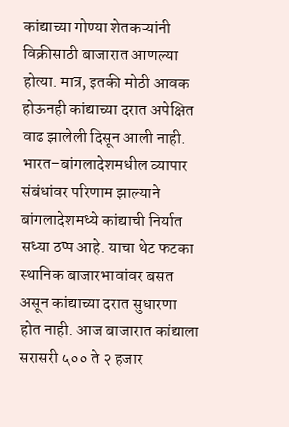कांद्याच्या गोण्या शेतकऱ्यांनी विक्रीसाठी बाजारात आणल्या होत्या. मात्र, इतकी मोठी आवक होऊनही कांद्याच्या दरात अपेक्षित वाढ झालेली दिसून आली नाही. भारत–बांगलादेशमधील व्यापार संबंधांवर परिणाम झाल्याने बांगलादेशमध्ये कांद्याची निर्यात सध्या ठप्प आहे. याचा थेट फटका स्थानिक बाजारभावांवर बसत असून कांद्याच्या दरात सुधारणा होत नाही. आज बाजारात कांद्याला सरासरी ५०० ते २ हजार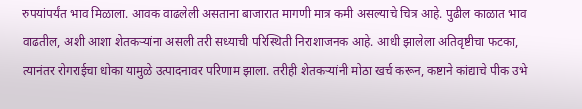रुपयांपर्यंत भाव मिळाला. आवक वाढलेली असताना बाजारात मागणी मात्र कमी असल्याचे चित्र आहे. पुढील काळात भाव वाढतील, अशी आशा शेतकऱ्यांना असली तरी सध्याची परिस्थिती निराशाजनक आहे. आधी झालेला अतिवृष्टीचा फटका, त्यानंतर रोगराईचा धोका यामुळे उत्पादनावर परिणाम झाला. तरीही शेतकऱ्यांनी मोठा खर्च करून, कष्टाने कांद्याचे पीक उभे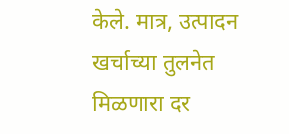केले. मात्र, उत्पादन खर्चाच्या तुलनेत मिळणारा दर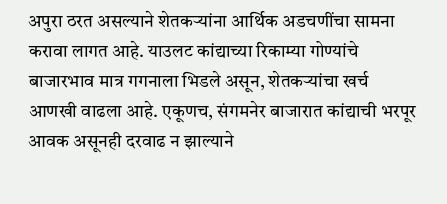अपुरा ठरत असल्याने शेतकऱ्यांना आर्थिक अडचणींचा सामना करावा लागत आहे. याउलट कांद्याच्या रिकाम्या गोण्यांचे बाजारभाव मात्र गगनाला भिडले असून, शेतकऱ्यांचा खर्च आणखी वाढला आहे. एकूणच, संगमनेर बाजारात कांद्याची भरपूर आवक असूनही दरवाढ न झाल्याने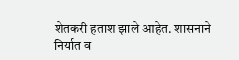शेतकरी हताश झाले आहेत. शासनाने निर्यात व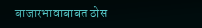बाजारभावाबाबत ठोस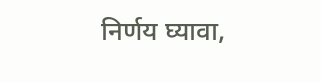निर्णय घ्यावा,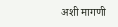अशी मागणी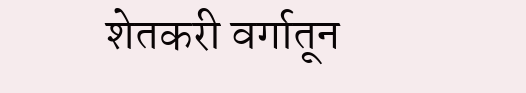शेतकरी वर्गातून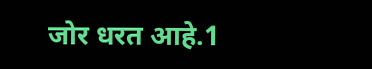जोर धरत आहे.1